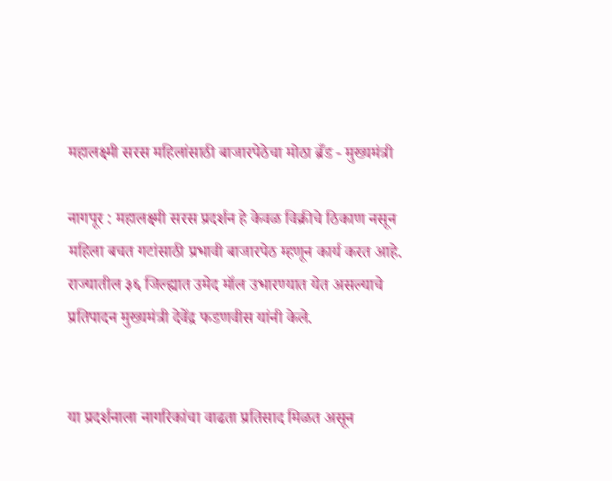महालक्ष्मी सरस महिलांसाठी बाजारपेठेचा मोठा ब्रँड - मुख्यमंत्री

नागपूर : महालक्ष्मी सरस प्रदर्शन हे केवळ विक्रीचे ठिकाण नसून महिला बचत गटांसाठी प्रभावी बाजारपेठ म्हणून कार्य करत आहे. राज्यातील ३६ जिल्ह्यात उमेद मॉल उभारण्यात येत असल्याचे प्रतिपादन मुख्यमंत्री देवेंद्र फडणवीस यांनी केले.


या प्रदर्शनाला नागरिकांचा वाढता प्रतिसाद मिळत असून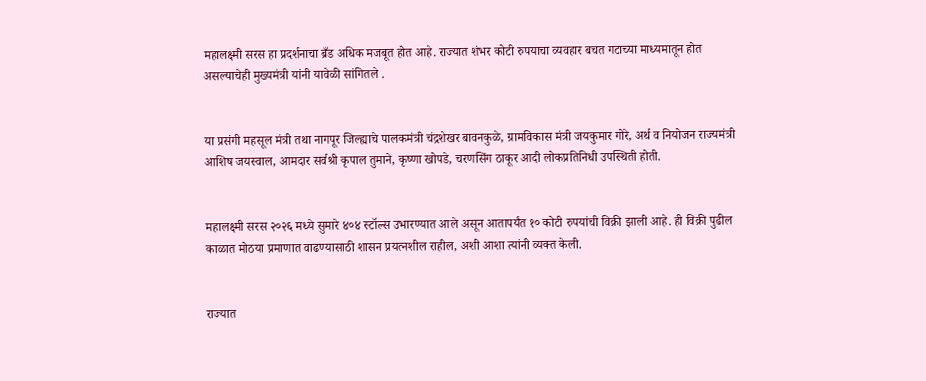महालक्ष्मी सरस हा प्रदर्शनाचा ब्रँड अधिक मजबूत होत आहे. राज्यात शंभर कोटी रुपयाचा व्यवहार बचत गटाच्या माध्यमातून होत असल्याचेही मुख्यमंत्री यांनी यावेळी सांगितले .


या प्रसंगी महसूल मंत्री तथा नागपूर जिल्ह्याचे पालकमंत्री चंद्रशेखर बावनकुळे, ग्रामविकास मंत्री जयकुमार गोरे, अर्थ व नियोजन राज्यमंत्री आशिष जयस्वाल, आमदार सर्वश्री कृपाल तुमाने, कृष्णा खोपडे, चरणसिंग ठाकूर आदी लोकप्रतिनिधी उपस्थिती होती.


महालक्ष्मी सरस २०२६ मध्ये सुमारे ४०४ स्टॉल्स उभारण्यात आले असून आतापर्यंत १० कोटी रुपयांची विक्री झाली आहे. ही विक्री पुढील काळात मोठया प्रमाणात वाढण्यासाठी शासन प्रयत्नशील राहील, अशी आशा त्यांनी व्यक्त केली.


राज्यात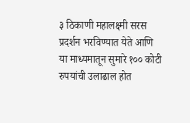३ ठिकाणी महालक्ष्मी सरस प्रदर्शन भरविण्यात येते आणि या माध्यमातून सुमारे १०० कोटी रुपयांची उलाढाल होत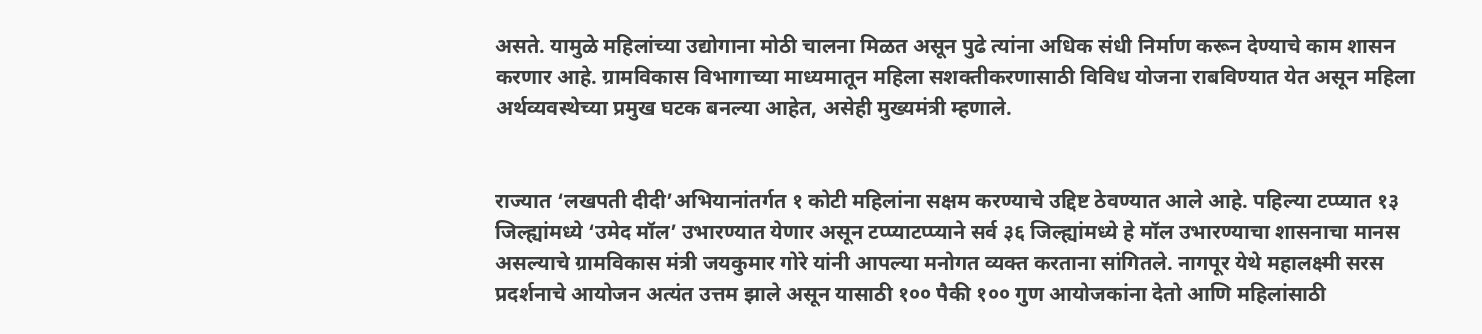असते. यामुळे महिलांच्या उद्योगाना मोठी चालना मिळत असून पुढे त्यांना अधिक संधी निर्माण करून देण्याचे काम शासन करणार आहे. ग्रामविकास विभागाच्या माध्यमातून महिला सशक्तीकरणासाठी विविध योजना राबविण्यात येत असून महिला अर्थव्यवस्थेच्या प्रमुख घटक बनल्या आहेत, असेही मुख्यमंत्री म्हणाले.


राज्यात ‘लखपती दीदी’अभियानांतर्गत १ कोटी महिलांना सक्षम करण्याचे उद्दिष्ट ठेवण्यात आले आहे. पहिल्या टप्प्यात १३ जिल्ह्यांमध्ये ‘उमेद मॉल’ उभारण्यात येणार असून टप्प्याटप्प्याने सर्व ३६ जिल्ह्यांमध्ये हे मॉल उभारण्याचा शासनाचा मानस असल्याचे ग्रामविकास मंत्री जयकुमार गोरे यांनी आपल्या मनोगत व्यक्त करताना सांगितले. नागपूर येथे महालक्ष्मी सरस प्रदर्शनाचे आयोजन अत्यंत उत्तम झाले असून यासाठी १०० पैकी १०० गुण आयोजकांना देतो आणि महिलांसाठी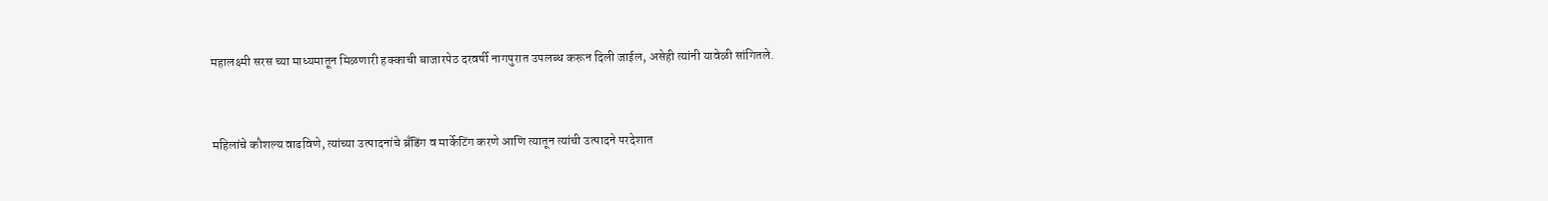महालक्ष्मी सरस च्या माध्यमातून मिळणारी हक्काची बाजारपेठ दरवर्षी नागपुरात उपलब्ध करून दिली जाईल, असेही त्यांनी यावेळी सांगितले.


महिलांचे कौशल्य वाढविणे, त्यांच्या उत्पादनांचे ब्रँडिंग व मार्केटिंग करणे आणि त्यातून त्यांची उत्पादने परदेशात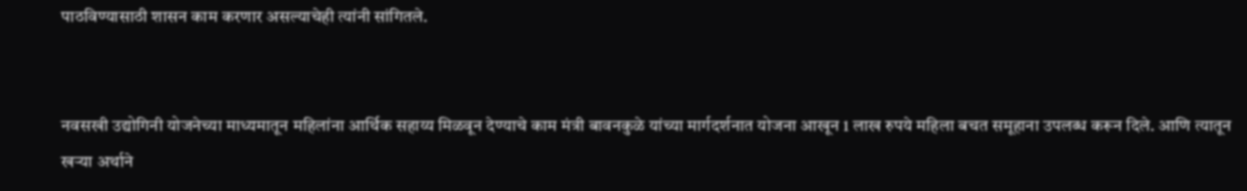पाठविण्यासाठी शासन काम करणार असल्याचेही त्यांनी सांगितले.


नवसखी उद्योगिनी योजनेच्या माध्यमातून महिलांना आर्थिक सहाय्य मिळवून देण्याचे काम मंत्री बावनकुळे यांच्या मार्गदर्शनात योजना आखून 1 लाख रुपये महिला बचत समूहाना उपलब्ध करून दिले. आणि त्यातून खऱ्या अर्थाने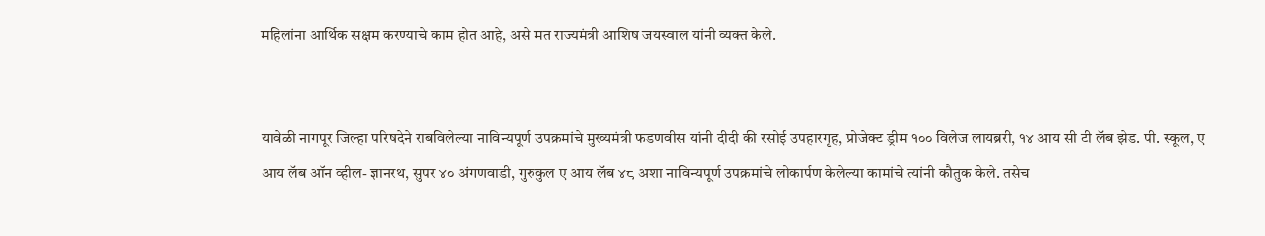महिलांना आर्थिक सक्षम करण्याचे काम होत आहे, असे मत राज्यमंत्री आशिष जयस्वाल यांनी व्यक्त केले.


यावेळी नागपूर जिल्हा परिषदेने राबविलेल्या नाविन्यपूर्ण उपक्रमांचे मुख्यमंत्री फडणवीस यांनी दीदी की रसोई उपहारगृह, प्रोजेक्ट ड्रीम १०० विलेज लायब्ररी, १४ आय सी टी लॅब झेड. पी. स्कूल, ए आय लॅब ऑन व्हील- ज्ञानरथ, सुपर ४० अंगणवाडी, गुरुकुल ए आय लॅब ४८ अशा नाविन्यपूर्ण उपक्रमांचे लोकार्पण केलेल्या कामांचे त्यांनी कौतुक केले. तसेच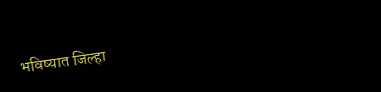भविष्यात जिल्हा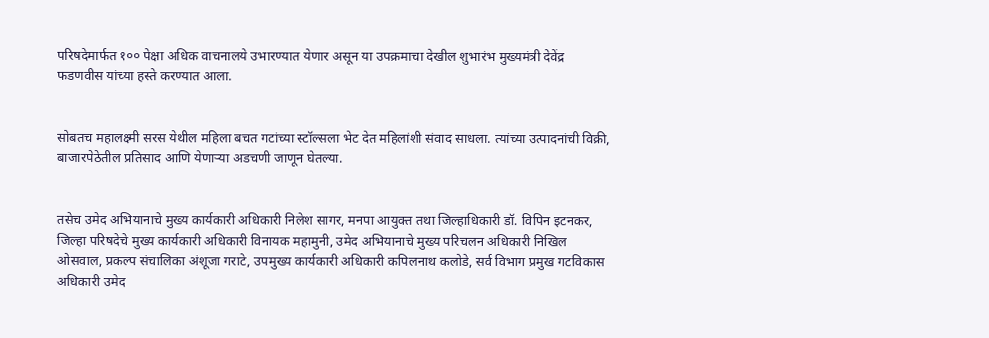परिषदेमार्फत १०० पेक्षा अधिक वाचनालये उभारण्यात येणार असून या उपक्रमाचा देखील शुभारंभ मुख्यमंत्री देवेंद्र फडणवीस यांच्या हस्ते करण्यात आला.


सोबतच महालक्ष्मी सरस येथील महिला बचत गटांच्या स्टॉल्सला भेट देत महिलांशी संवाद साधला. त्यांच्या उत्पादनांची विक्री, बाजारपेठेतील प्रतिसाद आणि येणाऱ्या अडचणी जाणून घेतल्या.


तसेच उमेद अभियानाचे मुख्य कार्यकारी अधिकारी निलेश सागर, मनपा आयुक्त तथा जिल्हाधिकारी डॉ. विपिन इटनकर, जिल्हा परिषदेचे मुख्य कार्यकारी अधिकारी विनायक महामुनी, उमेद अभियानाचे मुख्य परिचलन अधिकारी निखिल ओसवाल, प्रकल्प संचालिका अंशूजा गराटे, उपमुख्य कार्यकारी अधिकारी कपिलनाथ कलोडे, सर्व विभाग प्रमुख गटविकास अधिकारी उमेद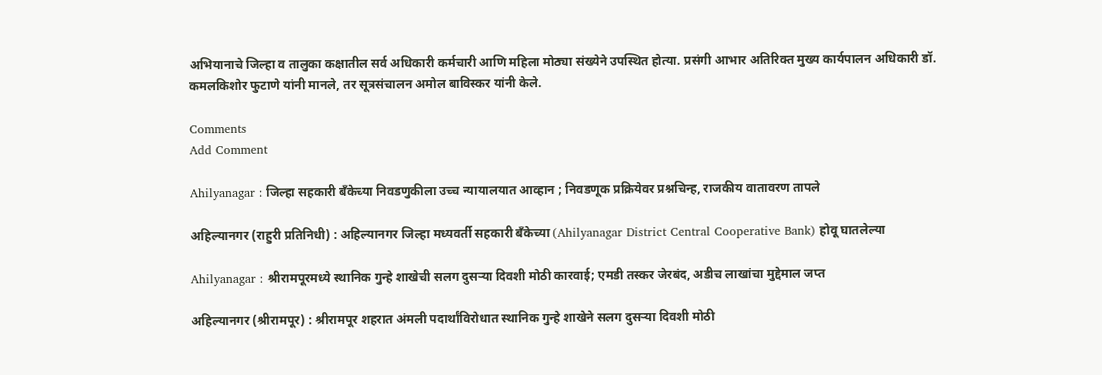अभियानाचे जिल्हा व तालुका कक्षातील सर्व अधिकारी कर्मचारी आणि महिला मोठ्या संख्येने उपस्थित होत्या. प्रसंगी आभार अतिरिक्त मुख्य कार्यपालन अधिकारी डॉ. कमलकिशोर फुटाणे यांनी मानले, तर सूत्रसंचालन अमोल बाविस्कर यांनी केले.

Comments
Add Comment

Ahilyanagar : जिल्हा सहकारी बँकेच्या निवडणुकीला उच्च न्यायालयात आव्हान ; निवडणूक प्रक्रियेवर प्रश्नचिन्ह, राजकीय वातावरण तापले

अहिल्यानगर (राहुरी प्रतिनिधी) : अहिल्यानगर जिल्हा मध्यवर्ती सहकारी बँकेच्या (Ahilyanagar District Central Cooperative Bank) होवू घातलेल्या

Ahilyanagar : श्रीरामपूरमध्ये स्थानिक गुन्हे शाखेची सलग दुसऱ्या दिवशी मोठी कारवाई; एमडी तस्कर जेरबंद, अडीच लाखांचा मुद्देमाल जप्त

अहिल्यानगर (श्रीरामपूर) : श्रीरामपूर शहरात अंमली पदार्थांविरोधात स्थानिक गुन्हे शाखेने सलग दुसऱ्या दिवशी मोठी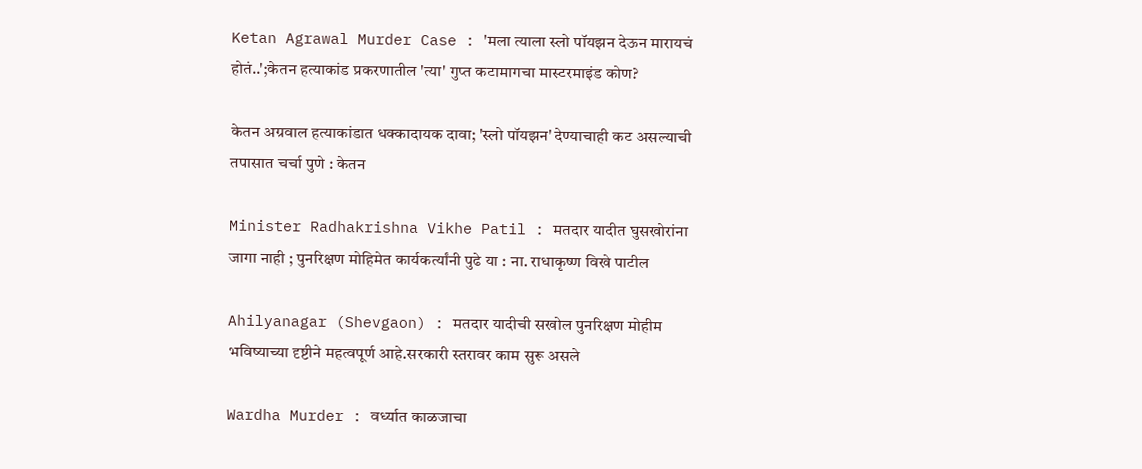Ketan Agrawal Murder Case : 'मला त्याला स्लो पॉयझन देऊन मारायचं होतं..';केतन हत्याकांड प्रकरणातील 'त्या' गुप्त कटामागचा मास्टरमाइंड कोण?

केतन अग्रवाल हत्याकांडात धक्कादायक दावा; 'स्लो पॉयझन' देण्याचाही कट असल्याची तपासात चर्चा पुणे : केतन

Minister Radhakrishna Vikhe Patil : मतदार यादीत घुसखोरांना जागा नाही ; पुनरिक्षण मोहिमेत कार्यकर्त्यांनी पुढे या : ना. राधाकृष्ण विखे पाटील

Ahilyanagar (Shevgaon) : मतदार यादीची सखोल पुनरिक्षण मोहीम भविष्याच्या दृष्टीने महत्वपूर्ण आहे.सरकारी स्तरावर काम सुरू असले

Wardha Murder : वर्ध्यात काळजाचा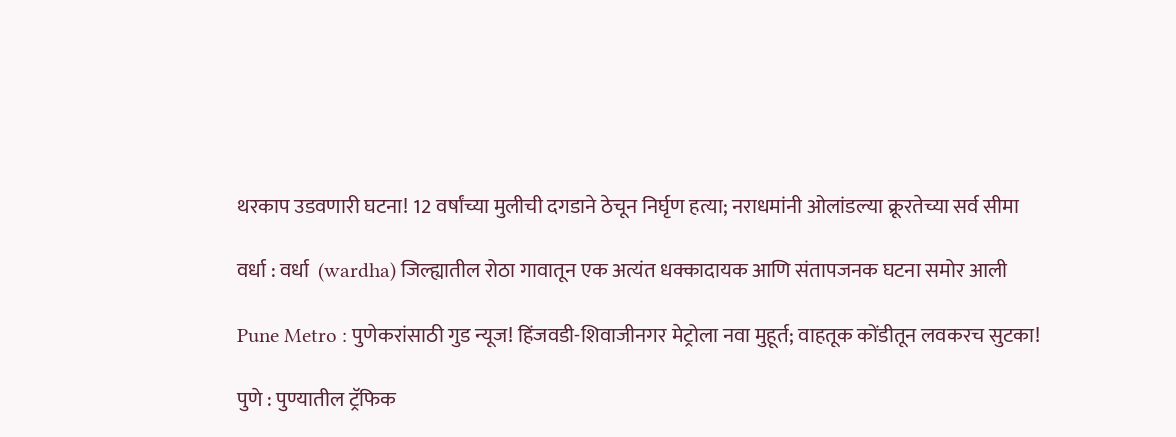थरकाप उडवणारी घटना! 12 वर्षांच्या मुलीची दगडाने ठेचून निर्घृण हत्या; नराधमांनी ओलांडल्या क्रूरतेच्या सर्व सीमा

वर्धा : वर्धा  (wardha) जिल्ह्यातील रोठा गावातून एक अत्यंत धक्कादायक आणि संतापजनक घटना समोर आली

Pune Metro : पुणेकरांसाठी गुड न्यूज! हिंजवडी-शिवाजीनगर मेट्रोला नवा मुहूर्त; वाहतूक कोंडीतून लवकरच सुटका!

पुणे : पुण्यातील ट्रॅफिक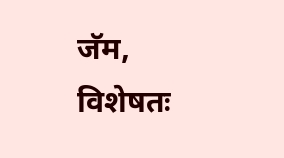जॅम, विशेषतः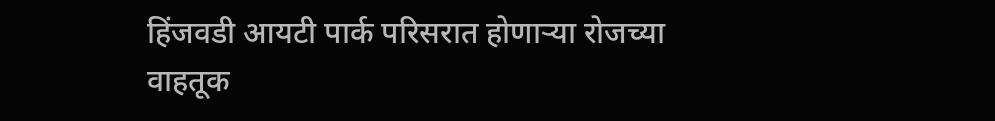हिंजवडी आयटी पार्क परिसरात होणाऱ्या रोजच्या वाहतूक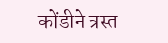कोंडीने त्रस्त